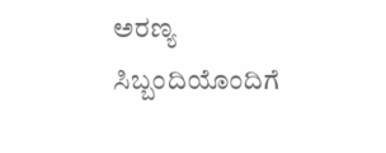ಅರಣ್ಯ ಸಿಬ್ಬಂದಿಯೊಂದಿಗೆ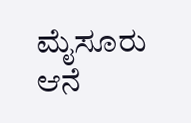ಮೈಸೂರು ಆನೆ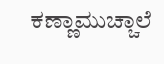ಕಣ್ಣಾಮುಚ್ಚಾಲೆ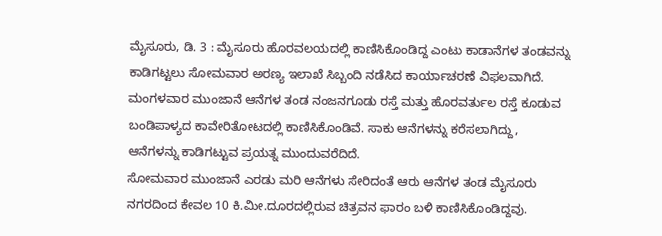ಮೈಸೂರು, ಡಿ. 3 : ಮೈಸೂರು ಹೊರವಲಯದಲ್ಲಿ ಕಾಣಿಸಿಕೊಂಡಿದ್ದ ಎಂಟು ಕಾಡಾನೆಗಳ ತಂಡವನ್ನು ಕಾಡಿಗಟ್ಟಲು ಸೋಮವಾರ ಅರಣ್ಯ ಇಲಾಖೆ ಸಿಬ್ಬಂದಿ ನಡೆಸಿದ ಕಾರ್ಯಾಚರಣೆ ವಿಫಲವಾಗಿದೆ. ಮಂಗಳವಾರ ಮುಂಜಾನೆ ಆನೆಗಳ ತಂಡ ನಂಜನಗೂಡು ರಸ್ತೆ ಮತ್ತು ಹೊರವರ್ತುಲ ರಸ್ತೆ ಕೂಡುವ ಬಂಡಿಪಾಳ್ಯದ ಕಾವೇರಿತೋಟದಲ್ಲಿ ಕಾಣಿಸಿಕೊಂಡಿವೆ. ಸಾಕು ಆನೆಗಳನ್ನು ಕರೆಸಲಾಗಿದ್ದು, ಆನೆಗಳನ್ನು ಕಾಡಿಗಟ್ಟುವ ಪ್ರಯತ್ನ ಮುಂದುವರೆದಿದೆ.
ಸೋಮವಾರ ಮುಂಜಾನೆ ಎರಡು ಮರಿ ಆನೆಗಳು ಸೇರಿದಂತೆ ಆರು ಆನೆಗಳ ತಂಡ ಮೈಸೂರು ನಗರದಿಂದ ಕೇವಲ 10 ಕಿ.ಮೀ.ದೂರದಲ್ಲಿರುವ ಚಿತ್ರವನ ಫಾರಂ ಬಳಿ ಕಾಣಿಸಿಕೊಂಡಿದ್ದವು.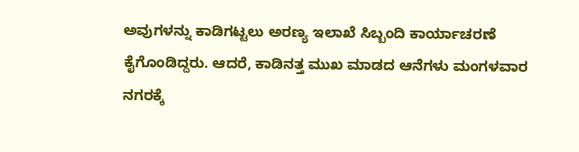ಅವುಗಳನ್ನು ಕಾಡಿಗಟ್ಟಲು ಅರಣ್ಯ ಇಲಾಖೆ ಸಿಬ್ಬಂದಿ ಕಾರ್ಯಾಚರಣೆ ಕೈಗೊಂಡಿದ್ದರು. ಆದರೆ, ಕಾಡಿನತ್ತ ಮುಖ ಮಾಡದ ಆನೆಗಳು ಮಂಗಳವಾರ ನಗರಕ್ಕೆ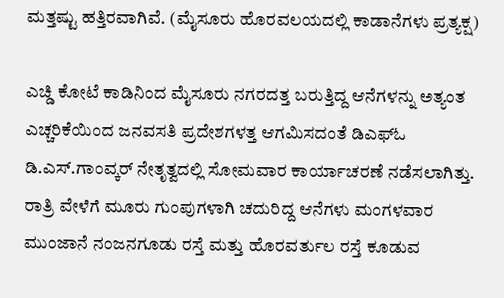ಮತ್ತಷ್ಟು ಹತ್ತಿರವಾಗಿವೆ. (ಮೈಸೂರು ಹೊರವಲಯದಲ್ಲಿ ಕಾಡಾನೆಗಳು ಪ್ರತ್ಯಕ್ಷ)

ಎಚ್ಡಿ ಕೋಟೆ ಕಾಡಿನಿಂದ ಮೈಸೂರು ನಗರದತ್ತ ಬರುತ್ತಿದ್ದ ಆನೆಗಳನ್ನು ಅತ್ಯಂತ ಎಚ್ಚರಿಕೆಯಿಂದ ಜನವಸತಿ ಪ್ರದೇಶಗಳತ್ತ ಆಗಮಿಸದಂತೆ ಡಿಎಫ್ಓ ಡಿ.ಎಸ್.ಗಾಂವ್ಕರ್ ನೇತೃತ್ವದಲ್ಲಿ ಸೋಮವಾರ ಕಾರ್ಯಾಚರಣೆ ನಡೆಸಲಾಗಿತ್ತು. ರಾತ್ರಿ ವೇಳೆಗೆ ಮೂರು ಗುಂಪುಗಳಾಗಿ ಚದುರಿದ್ದ ಆನೆಗಳು ಮಂಗಳವಾರ ಮುಂಜಾನೆ ನಂಜನಗೂಡು ರಸ್ತೆ ಮತ್ತು ಹೊರವರ್ತುಲ ರಸ್ತೆ ಕೂಡುವ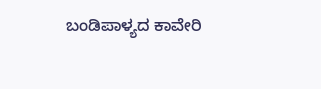ಬಂಡಿಪಾಳ್ಯದ ಕಾವೇರಿ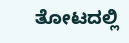ತೋಟದಲ್ಲಿ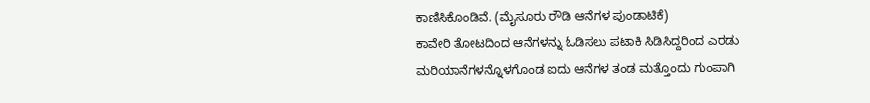ಕಾಣಿಸಿಕೊಂಡಿವೆ. (ಮೈಸೂರು ರೌಡಿ ಆನೆಗಳ ಪುಂಡಾಟಿಕೆ)
ಕಾವೇರಿ ತೋಟದಿಂದ ಆನೆಗಳನ್ನು ಓಡಿಸಲು ಪಟಾಕಿ ಸಿಡಿಸಿದ್ದರಿಂದ ಎರಡು ಮರಿಯಾನೆಗಳನ್ನೊಳಗೊಂಡ ಐದು ಆನೆಗಳ ತಂಡ ಮತ್ತೊಂದು ಗುಂಪಾಗಿ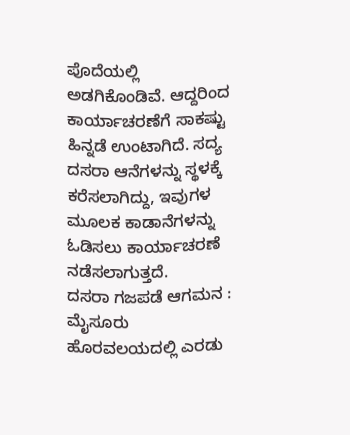ಪೊದೆಯಲ್ಲಿ ಅಡಗಿಕೊಂಡಿವೆ. ಆದ್ದರಿಂದ ಕಾರ್ಯಾಚರಣೆಗೆ ಸಾಕಷ್ಟು ಹಿನ್ನಡೆ ಉಂಟಾಗಿದೆ. ಸದ್ಯ ದಸರಾ ಆನೆಗಳನ್ನು ಸ್ಥಳಕ್ಕೆ ಕರೆಸಲಾಗಿದ್ದು, ಇವುಗಳ ಮೂಲಕ ಕಾಡಾನೆಗಳನ್ನು ಓಡಿಸಲು ಕಾರ್ಯಾಚರಣೆ ನಡೆಸಲಾಗುತ್ತದೆ.
ದಸರಾ ಗಜಪಡೆ ಆಗಮನ : ಮೈಸೂರು ಹೊರವಲಯದಲ್ಲಿ ಎರಡು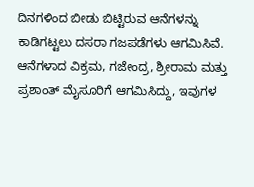ದಿನಗಳಿಂದ ಬೀಡು ಬಿಟ್ಟಿರುವ ಆನೆಗಳನ್ನು ಕಾಡಿಗಟ್ಟಲು ದಸರಾ ಗಜಪಡೆಗಳು ಆಗಮಿಸಿವೆ. ಆನೆಗಳಾದ ವಿಕ್ರಮ, ಗಜೇಂದ್ರ, ಶ್ರೀರಾಮ ಮತ್ತು ಪ್ರಶಾಂತ್ ಮೈಸೂರಿಗೆ ಆಗಮಿಸಿದ್ದು, ಇವುಗಳ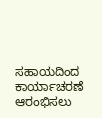ಸಹಾಯದಿಂದ ಕಾರ್ಯಾಚರಣೆ ಆರಂಭಿಸಲು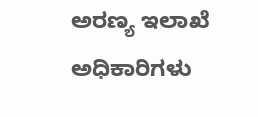ಅರಣ್ಯ ಇಲಾಖೆ ಅಧಿಕಾರಿಗಳು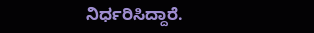ನಿರ್ಧರಿಸಿದ್ದಾರೆ.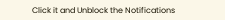Click it and Unblock the Notifications